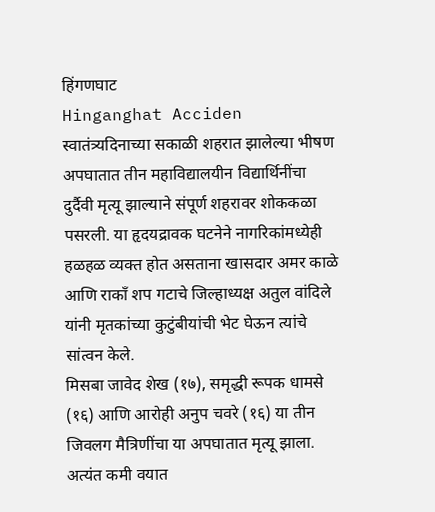हिंगणघाट
Hinganghat Acciden स्वातंत्र्यदिनाच्या सकाळी शहरात झालेल्या भीषण अपघातात तीन महाविद्यालयीन विद्यार्थिनींचा दुर्दैवी मृत्यू झाल्याने संपूर्ण शहरावर शोककळा पसरली. या हृदयद्रावक घटनेने नागरिकांमध्येही हळहळ व्यक्त होत असताना खासदार अमर काळे आणि राकाँ शप गटाचे जिल्हाध्यक्ष अतुल वांदिले यांनी मृतकांच्या कुटुंबीयांची भेट घेऊन त्यांचे सांत्वन केले.
मिसबा जावेद शेख (१७), समृद्धी रूपक धामसे (१६) आणि आरोही अनुप चवरे (१६) या तीन जिवलग मैत्रिणींचा या अपघातात मृत्यू झाला. अत्यंत कमी वयात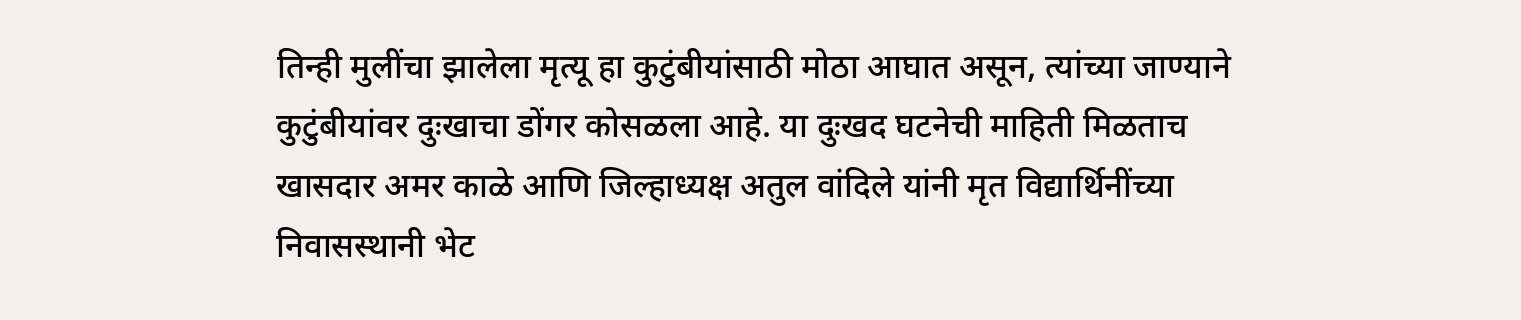तिन्ही मुलींचा झालेला मृत्यू हा कुटुंबीयांसाठी मोठा आघात असून, त्यांच्या जाण्याने कुटुंबीयांवर दुःखाचा डोंगर कोसळला आहे. या दुःखद घटनेची माहिती मिळताच खासदार अमर काळे आणि जिल्हाध्यक्ष अतुल वांदिले यांनी मृत विद्यार्थिनींच्या निवासस्थानी भेट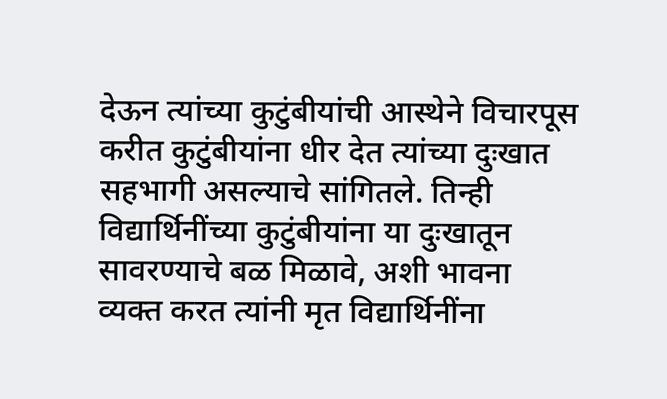देऊन त्यांच्या कुटुंबीयांची आस्थेने विचारपूस करीत कुटुंबीयांना धीर देत त्यांच्या दुःखात सहभागी असल्याचे सांगितले. तिन्ही विद्यार्थिनींच्या कुटुंबीयांना या दुःखातून सावरण्याचे बळ मिळावे, अशी भावना व्यक्त करत त्यांनी मृत विद्यार्थिनींना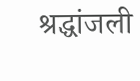श्रद्धांजली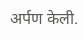अर्पण केली.